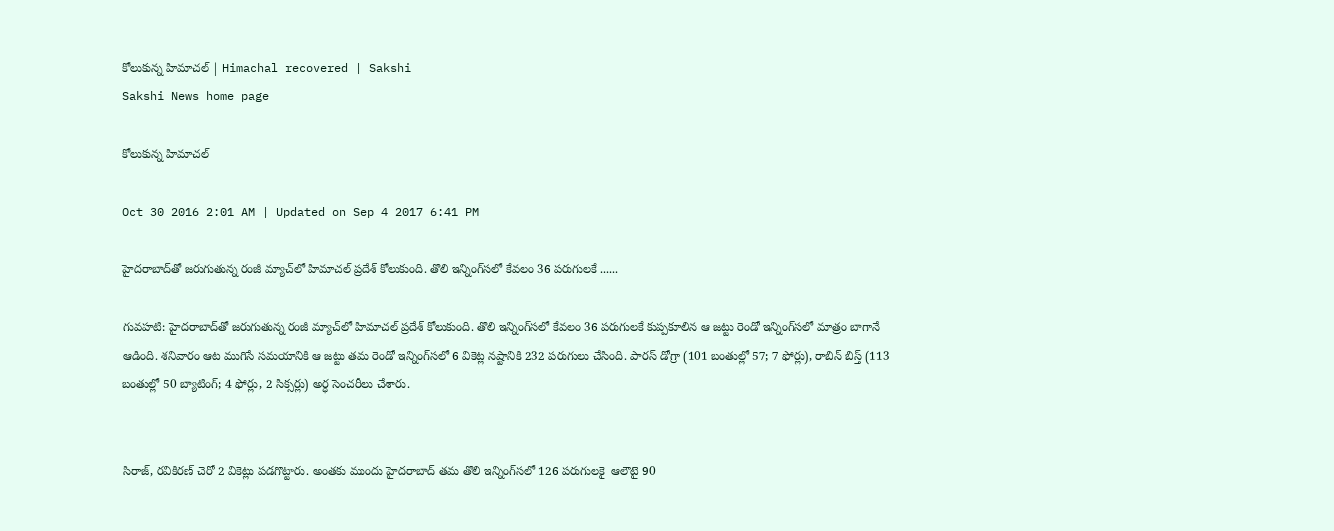కోలుకున్న హిమాచల్ | Himachal recovered | Sakshi
Sakshi News home page

కోలుకున్న హిమాచల్

Oct 30 2016 2:01 AM | Updated on Sep 4 2017 6:41 PM

హైదరాబాద్‌తో జరుగుతున్న రంజీ మ్యాచ్‌లో హిమాచల్ ప్రదేశ్ కోలుకుంది. తొలి ఇన్నింగ్‌‌సలో కేవలం 36 పరుగులకే ......

గువహటి: హైదరాబాద్‌తో జరుగుతున్న రంజీ మ్యాచ్‌లో హిమాచల్ ప్రదేశ్ కోలుకుంది. తొలి ఇన్నింగ్‌‌సలో కేవలం 36 పరుగులకే కుప్పకూలిన ఆ జట్టు రెండో ఇన్నింగ్‌‌సలో మాత్రం బాగానే ఆడింది. శనివారం ఆట ముగిసే సమయానికి ఆ జట్టు తమ రెండో ఇన్నింగ్‌‌సలో 6 వికెట్ల నష్టానికి 232 పరుగులు చేసింది. పారస్ డోగ్రా (101 బంతుల్లో 57; 7 ఫోర్లు), రాబిన్ బిస్త్ (113 బంతుల్లో 50 బ్యాటింగ్; 4 ఫోర్లు, 2 సిక్సర్లు) అర్ధ సెంచరీలు చేశారు.


సిరాజ్, రవికిరణ్ చెరో 2 వికెట్లు పడగొట్టారు. అంతకు ముందు హైదరాబాద్ తమ తొలి ఇన్నింగ్‌‌సలో 126 పరుగులకై  ఆలౌటై 90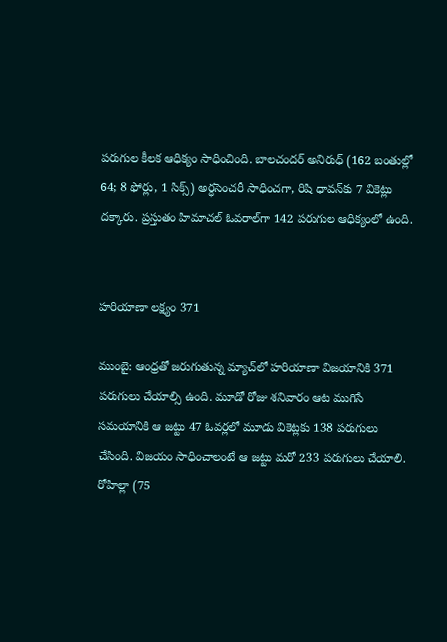పరుగుల కీలక ఆధిక్యం సాధించింది. బాలచందర్ అనిరుధ్ (162 బంతుల్లో 64; 8 ఫోర్లు, 1 సిక్స్) అర్ధసెంచరీ సాధించగా, రిషి ధావన్‌కు 7 వికెట్లు దక్కారు. ప్రస్తుతం హిమాచల్ ఓవరాల్‌గా 142 పరుగుల ఆధిక్యంలో ఉంది.


హరియాణా లక్ష్యం 371

ముంబై: ఆంధ్రతో జరుగుతున్న మ్యాచ్‌లో హరియాణా విజయానికి 371 పరుగులు చేయాల్సి ఉంది. మూడో రోజు శనివారం ఆట ముగిసే సమయానికి ఆ జట్టు 47 ఓవర్లలో మూడు వికెట్లకు 138 పరుగులు చేసింది. విజయం సాధించాలంటే ఆ జట్టు మరో 233 పరుగులు చేయాలి. రోహిల్లా (75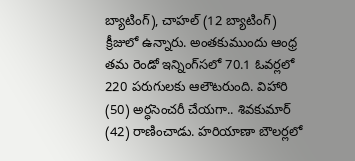బ్యాటింగ్), చాహల్ (12 బ్యాటింగ్) క్రీజులో ఉన్నారు. అంతకుముందు ఆంధ్ర తమ రెండో ఇన్నింగ్‌‌సలో 70.1 ఓవర్లలో 220 పరుగులకు ఆలౌటరుంది. విహారి (50) అర్ధసెంచరీ చేయగా.. శివకుమార్ (42) రాణించాడు. హరియాణా బౌలర్లలో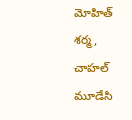మోహిత్ శర్మ, చాహల్ మూడేసి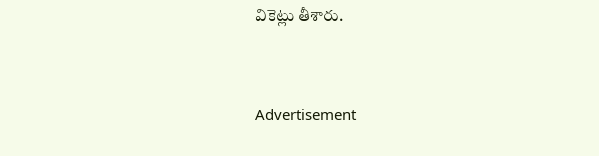వికెట్లు తీశారు.



Advertisement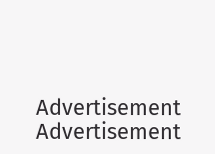Advertisement
Advertisement